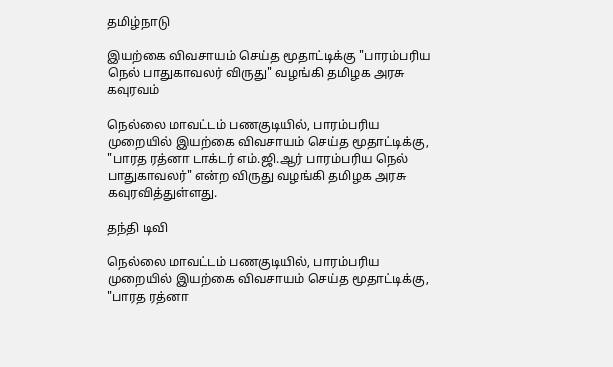தமிழ்நாடு

இயற்கை விவசாயம் செய்த மூதாட்டிக்கு "பாரம்பரிய நெல் பாதுகாவலர் விருது" வழங்கி தமிழக அரசு கவுரவம்

நெல்லை மாவட்டம் பணகுடியில், பாரம்பரிய முறையில் இயற்கை விவசாயம் செய்த மூதாட்டிக்கு, "பாரத ரத்னா டாக்டர் எம்.ஜி.ஆர் பாரம்பரிய நெல் பாதுகாவலர்" என்ற விருது வழங்கி தமிழக அரசு கவுரவித்துள்ளது.

தந்தி டிவி

நெல்லை மாவட்டம் பணகுடியில், பாரம்பரிய முறையில் இயற்கை விவசாயம் செய்த மூதாட்டிக்கு, "பாரத ரத்னா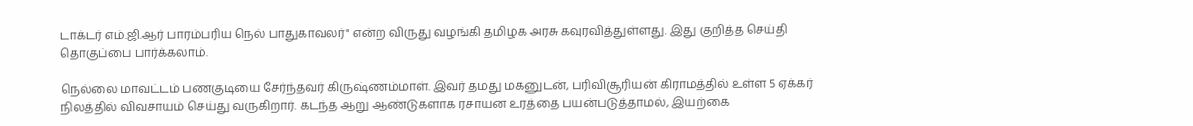டாக்டர் எம்.ஜி.ஆர் பாரம்பரிய நெல் பாதுகாவலர்" என்ற விருது வழங்கி தமிழக அரசு கவுரவித்துள்ளது. இது குறித்த செய்தி தொகுப்பை பார்க்கலாம்.

நெல்லை மாவட்டம் பணகுடியை சேர்ந்தவர் கிருஷ்ணம்மாள். இவர் தமது மகனுடன், பரிவிசூரியன் கிராமத்தில் உள்ள 5 ஏக்கர் நிலத்தில் விவசாயம் செய்து வருகிறார். கடந்த ஆறு ஆண்டுகளாக ரசாயன உரத்தை பயன்படுத்தாமல், இயற்கை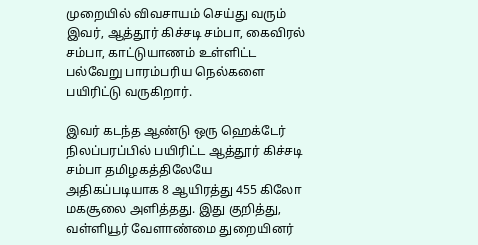முறையில் விவசாயம் செய்து வரும் இவர், ஆத்தூர் கிச்சடி சம்பா, கைவிரல் சம்பா, காட்டுயாணம் உள்ளிட்ட பல்வேறு பாரம்பரிய நெல்களை பயிரிட்டு வருகிறார்.

இவர் கடந்த ஆண்டு ஒரு ஹெக்டேர் நிலப்பரப்பில் பயிரிட்ட ஆத்தூர் கிச்சடி சம்பா தமிழகத்திலேயே அதிகப்படியாக 8 ஆயிரத்து 455 கிலோ மகசூலை அளித்தது. இது குறித்து, வள்ளியூர் வேளாண்மை துறையினர்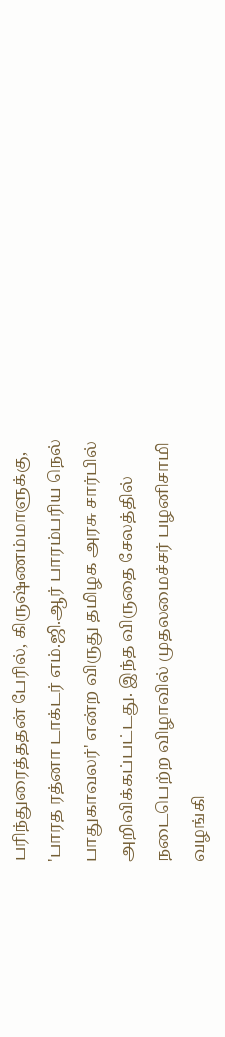பரிந்துரைத்ததன் பேரில், கிருஷ்ணம்மாளுக்கு, 'பாரத ரத்னா டாக்டர் எம்.ஜி.ஆர் பாரம்பரிய நெல் பாதுகாவலர்' என்ற விருது தமிழக அரசு சார்பில் அறிவிக்கப்பட்டது. இந்த விருதை சேலத்தில் நடைபெற்ற விழாவில் முதலமைச்சர் பழனிசாமி வழங்கி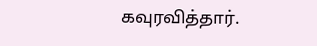கவுரவித்தார்.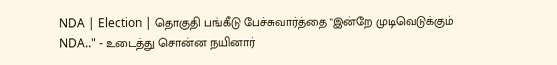NDA | Election | தொகுதி பங்கீடு பேச்சுவார்த்தை "இன்றே முடிவெடுக்கும் NDA.." - உடைத்து சொன்ன நயினார்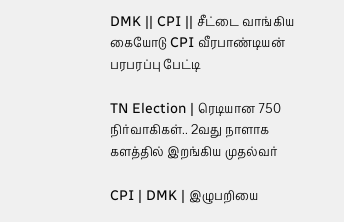DMK || CPI || சீட்டை வாங்கிய கையோடு CPI வீரபாண்டியன் பரபரப்பு பேட்டி

TN Election | ரெடியான 750 நிர்வாகிகள்.. 2வது நாளாக களத்தில் இறங்கிய முதல்வர்

CPI | DMK | இழுபறியை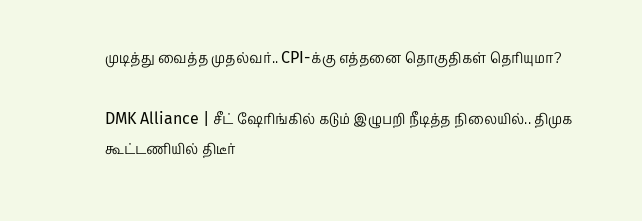முடித்து வைத்த முதல்வர்.. CPI-க்கு எத்தனை தொகுதிகள் தெரியுமா?

DMK Alliance | சீட் ஷேரிங்கில் கடும் இழுபறி நீடித்த நிலையில்.. திமுக கூட்டணியில் திடீர்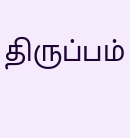திருப்பம்